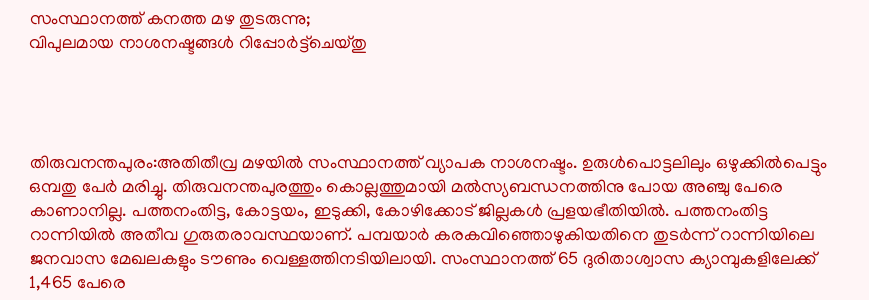സംസ്ഥാനത്ത് കനത്ത മഴ തുടരുന്നു;
വിപുലമായ നാശനഷ്ടങ്ങള്‍ റിപ്പോര്‍ട്ട്ചെയ്തു




തിരുവനന്തപുരം:അതിതീവ്ര മഴയില്‍ സംസ്ഥാനത്ത് വ്യാപക നാശനഷ്ടം. ഉരുള്‍പൊട്ടലിലും ഒഴുക്കില്‍പെട്ടും ഒമ്പതു പേര്‍ മരിച്ചു. തിരുവനന്തപുരത്തും കൊല്ലത്തുമായി മല്‍സ്യബന്ധനത്തിനു പോയ അഞ്ചു പേരെ കാണാനില്ല. പത്തനംതിട്ട, കോട്ടയം, ഇടുക്കി, കോഴിക്കോട് ജില്ലകള്‍ പ്രളയഭീതിയില്‍. പത്തനംതിട്ട റാന്നിയില്‍ അതീവ ഗുരുതരാവസ്ഥയാണ്. പമ്പയാര്‍ കരകവിഞ്ഞൊഴുകിയതിനെ തുടര്‍ന്ന് റാന്നിയിലെ ജനവാസ മേഖലകളും ടൗണും വെള്ളത്തിനടിയിലായി. സംസ്ഥാനത്ത് 65 ദുരിതാശ്വാസ ക്യാമ്പുകളിലേക്ക് 1,465 പേരെ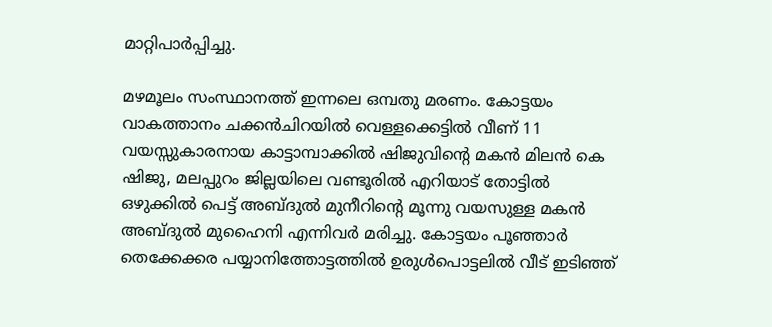മാറ്റിപാര്‍പ്പിച്ചു.

മഴമൂലം സംസ്ഥാനത്ത് ഇന്നലെ ഒമ്പതു മരണം. കോട്ടയം വാകത്താനം ചക്കന്‍ചിറയില്‍ വെള്ളക്കെട്ടില്‍ വീണ് 11 വയസ്സുകാരനായ കാട്ടാമ്പാക്കില്‍ ഷിജുവിന്റെ മകന്‍ മിലന്‍ കെ ഷിജു, മലപ്പുറം ജില്ലയിലെ വണ്ടൂരില്‍ എറിയാട് തോട്ടില്‍ ഒഴുക്കില്‍ പെട്ട് അബ്ദുല്‍ മുനീറിന്റെ മൂന്നു വയസുള്ള മകന്‍ അബ്ദുല്‍ മുഹൈനി എന്നിവര്‍ മരിച്ചു. കോട്ടയം പൂഞ്ഞാര്‍ തെക്കേക്കര പയ്യാനിത്തോട്ടത്തില്‍ ഉരുള്‍പൊട്ടലില്‍ വീട് ഇടിഞ്ഞ്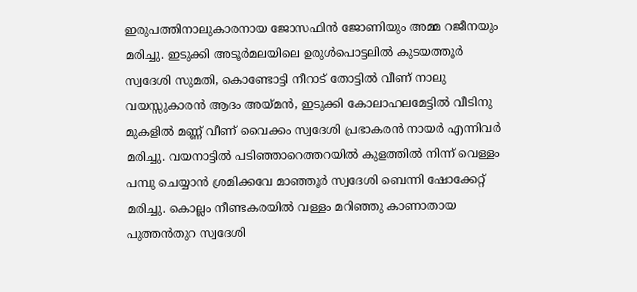ഇരുപത്തിനാലുകാരനായ ജോസഫിന്‍ ജോണിയും അമ്മ റജീനയും മരിച്ചു. ഇടുക്കി അടൂര്‍മലയിലെ ഉരുള്‍പൊട്ടലില്‍ കുടയത്തൂര്‍ സ്വദേശി സുമതി, കൊണ്ടോട്ടി നീറാട് തോട്ടില്‍ വീണ് നാലു വയസ്സുകാരന്‍ ആദം അയ്മന്‍, ഇടുക്കി കോലാഹലമേട്ടില്‍ വീടിനു മുകളില്‍ മണ്ണ് വീണ് വൈക്കം സ്വദേശി പ്രഭാകരന്‍ നായര്‍ എന്നിവര്‍ മരിച്ചു. വയനാട്ടില്‍ പടിഞ്ഞാറെത്തറയില്‍ കുളത്തില്‍ നിന്ന് വെള്ളം പമ്പു ചെയ്യാന്‍ ശ്രമിക്കവേ മാഞ്ഞൂര്‍ സ്വദേശി ബെന്നി ഷോക്കേറ്റ് മരിച്ചു. കൊല്ലം നീണ്ടകരയില്‍ വള്ളം മറിഞ്ഞു കാണാതായ പുത്തന്‍തുറ സ്വദേശി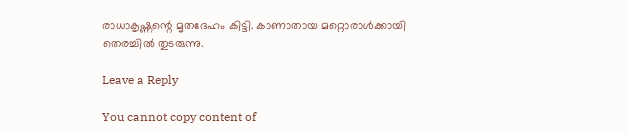രാധാകൃഷ്ണന്റെ മൃതദേഹം കിട്ടി. കാണാതായ മറ്റൊരാള്‍ക്കായി തെരച്ചില്‍ തുടരുന്നു.

Leave a Reply

You cannot copy content of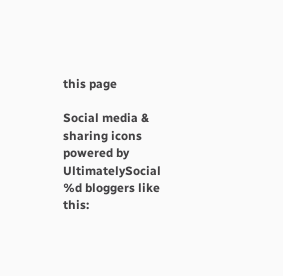this page

Social media & sharing icons powered by UltimatelySocial
%d bloggers like this: